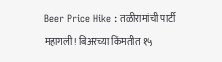Beer Price Hike : तळीरामांची पार्टी महागली! बिअरच्या किंमतीत १५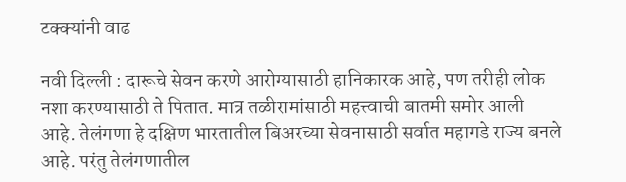टक्क्यांनी वाढ

नवी दिल्ली : दारूचे सेवन करणे आरोग्यासाठी हानिकारक आहे, पण तरीही लोक नशा करण्यासाठी ते पितात. मात्र तळीरामांसाठी महत्त्वाची बातमी समोर आली आहे. तेलंगणा हे दक्षिण भारतातील बिअरच्या सेवनासाठी सर्वात महागडे राज्य बनले आहे. परंतु तेलंगणातील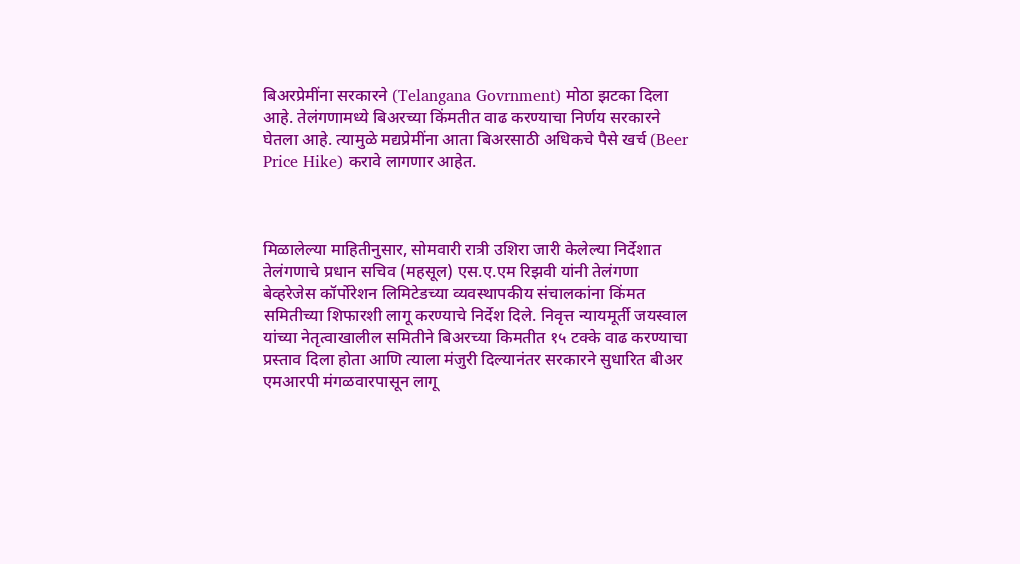बिअरप्रेमींना सरकारने (Telangana Govrnment) मोठा झटका दिला आहे. तेलंगणामध्ये बिअरच्या किंमतीत वाढ करण्याचा निर्णय सरकारने घेतला आहे. त्यामुळे मद्यप्रेमींना आता बिअरसाठी अधिकचे पैसे खर्च (Beer Price Hike) करावे लागणार आहेत.



मिळालेल्या माहितीनुसार, सोमवारी रात्री उशिरा जारी केलेल्या निर्देशात तेलंगणाचे प्रधान सचिव (महसूल) एस.ए.एम रिझवी यांनी तेलंगणा बेव्हरेजेस कॉर्पोरेशन लिमिटेडच्या व्यवस्थापकीय संचालकांना किंमत समितीच्या शिफारशी लागू करण्याचे निर्देश दिले. निवृत्त न्यायमूर्ती जयस्वाल यांच्या नेतृत्वाखालील समितीने बिअरच्या किमतीत १५ टक्के वाढ करण्याचा प्रस्ताव दिला होता आणि त्याला मंजुरी दिल्यानंतर सरकारने सुधारित बीअर एमआरपी मंगळवारपासून लागू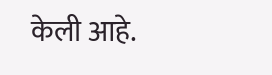केली आहे.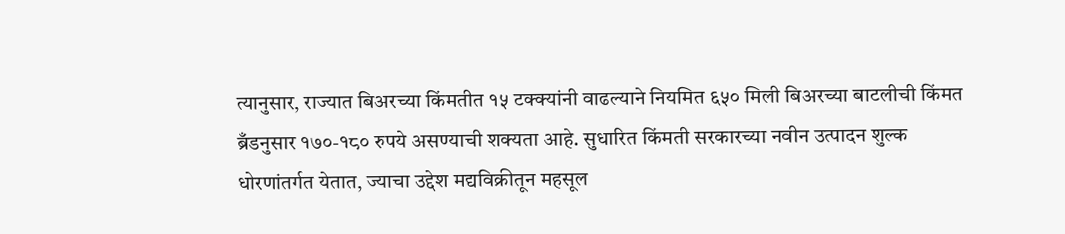त्यानुसार, राज्यात बिअरच्या किंमतीत १५ टक्क्यांनी वाढल्याने नियमित ६५० मिली बिअरच्या बाटलीची किंमत ब्रँडनुसार १७०-१८० रुपये असण्याची शक्यता आहे. सुधारित किंमती सरकारच्या नवीन उत्पादन शुल्क धोरणांतर्गत येतात, ज्याचा उद्देश मद्यविक्रीतून महसूल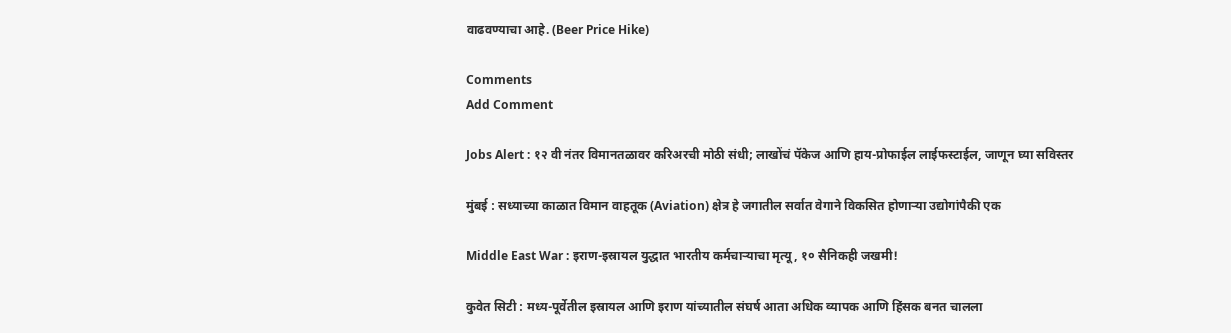वाढवण्याचा आहे. (Beer Price Hike)

Comments
Add Comment

Jobs Alert : १२ वी नंतर विमानतळावर करिअरची मोठी संधी; लाखोंचं पॅकेज आणि हाय-प्रोफाईल लाईफस्टाईल, जाणून घ्या सविस्तर

मुंबई : सध्याच्या काळात विमान वाहतूक (Aviation) क्षेत्र हे जगातील सर्वात वेगाने विकसित होणाऱ्या उद्योगांपैकी एक

Middle East War : इराण-इस्रायल युद्धात भारतीय कर्मचाऱ्याचा मृत्यू, १० सैनिकही जखमी!

कुवेत सिटी : मध्य-पूर्वेतील इस्रायल आणि इराण यांच्यातील संघर्ष आता अधिक व्यापक आणि हिंसक बनत चालला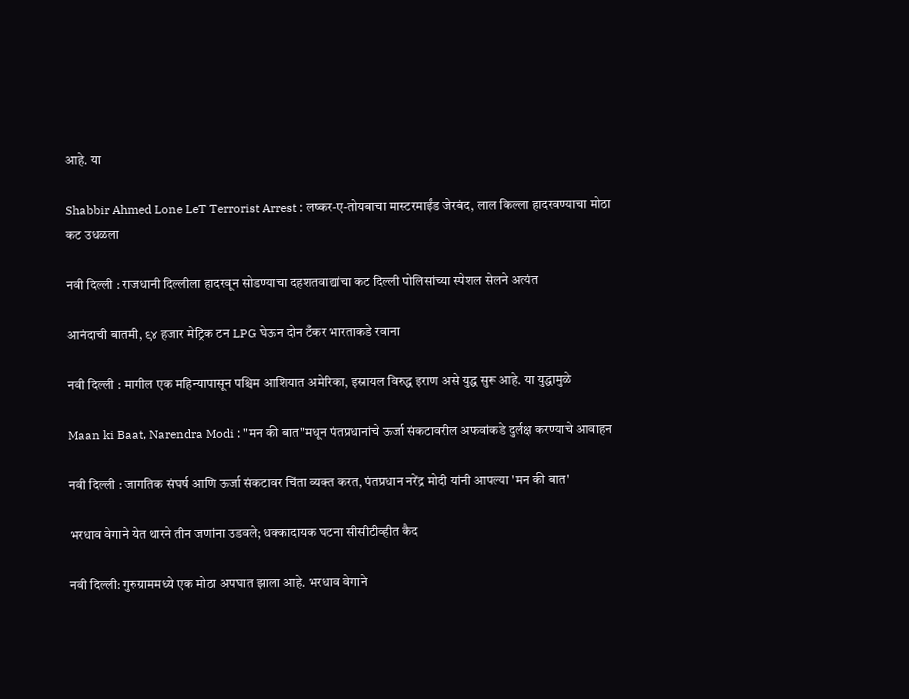आहे. या

Shabbir Ahmed Lone LeT Terrorist Arrest : लष्कर-ए-तोयबाचा मास्टरमाईंड जेरबंद, लाल किल्ला हादरवण्याचा मोठा कट उधळला

नवी दिल्ली : राजधानी दिल्लीला हादरवून सोडण्याचा दहशतवाद्यांचा कट दिल्ली पोलिसांच्या स्पेशल सेलने अत्यंत

आनंदाची बातमी, ९४ हजार मेट्रिक टन LPG घेऊन दोन टँकर भारताकडे रवाना

नवी दिल्ली : मागील एक महिन्यापासून पश्चिम आशियात अमेरिका, इस्रायल विरुद्ध इराण असे युद्ध सुरू आहे. या युद्धामुळे

Maan ki Baat, Narendra Modi : "मन की बात"मधून पंतप्रधानांचे ऊर्जा संकटावरील अफवांकडे दुर्लक्ष करण्याचे आवाहन

नवी दिल्ली : जागतिक संघर्ष आणि ऊर्जा संकटावर चिंता व्यक्त करत, पंतप्रधान नरेंद्र मोदी यांनी आपल्या 'मन की बात'

भरधाव वेगाने येत थारने तीन जणांना उडवले; धक्कादायक घटना सीसीटीव्हीत कैद

नवी दिल्ली: गुरुग्राममध्ये एक मोठा अपघात झाला आहे. भरधाव वेगाने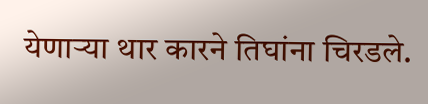येणाऱ्या थार कारने तिघांना चिरडले.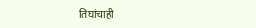तिघांचाही